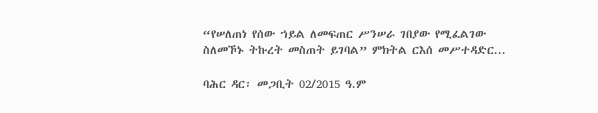“የሠለጠነ የሰው ኀይል ለመፍጠር ሥንሠራ ገበያው የሚፈልገው ስለመኾኑ ትኩረት መስጠት ይገባል” ምክትል ርእሰ መሥተዳድር...

ባሕር ዳር፡ መጋቢት 02/2015 ዓ.ም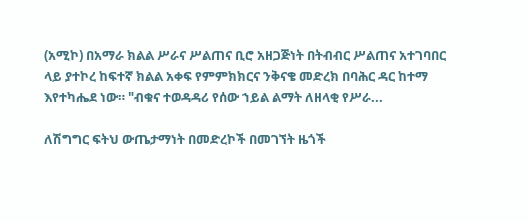(አሚኮ) በአማራ ክልል ሥራና ሥልጠና ቢሮ አዘጋጅነት በትብብር ሥልጠና አተገባበር ላይ ያተኮረ ከፍተኛ ክልል አቀፍ የምምክክርና ንቅናቄ መድረክ በባሕር ዳር ከተማ እየተካሔደ ነው። "ብቁና ተወዳዳሪ የሰው ኀይል ልማት ለዘላቂ የሥራ...

ለሽግግር ፍትህ ውጤታማነት በመድረኮች በመገኘት ዜጎች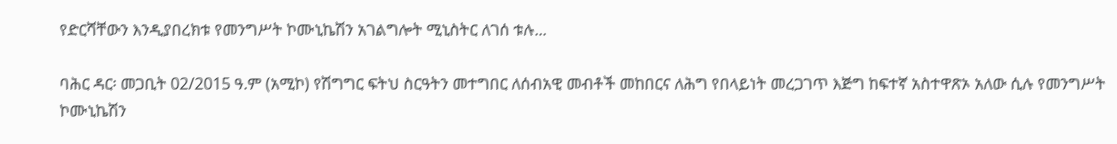የድርሻቸውን እንዲያበረክቱ የመንግሥት ኮሙኒኬሽን አገልግሎት ሚኒስትር ለገሰ ቱሉ...

ባሕር ዳር፡ መጋቢት 02/2015 ዓ.ም (አሚኮ) የሽግግር ፍትህ ስርዓትን መተግበር ለሰብአዊ መብቶች መከበርና ለሕግ የበላይነት መረጋገጥ እጅግ ከፍተኛ አስተዋጽኦ አለው ሲሉ የመንግሥት ኮሙኒኬሽን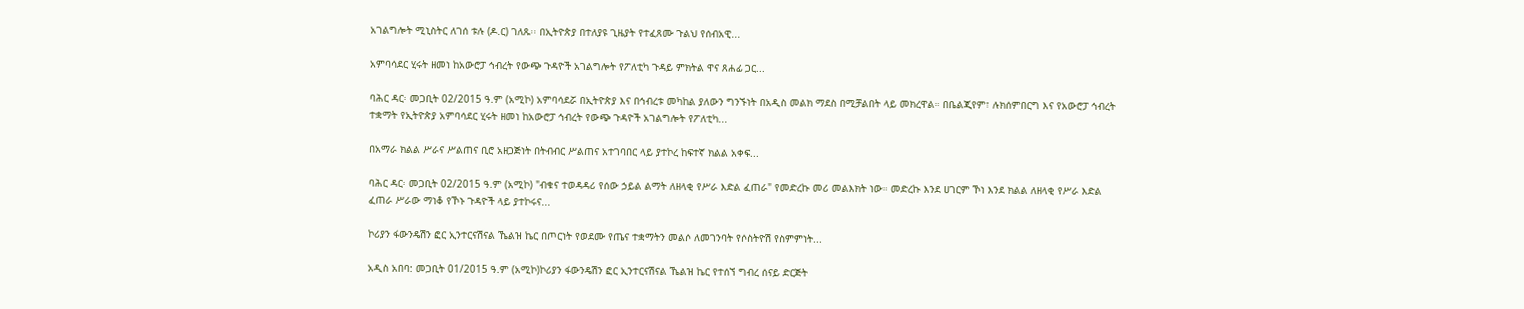አገልግሎት ሚኒስትር ለገሰ ቱሉ (ዶ.ር) ገለጹ፡፡ በኢትዮጵያ በተለያዩ ጊዜያት የተፈጸሙ ጉልህ የሰብአዊ...

አምባሳደር ሂሩት ዘመነ ከአውሮፓ ኅብረት የውጭ ጉዳዮች አገልግሎት የፖለቲካ ጉዳይ ምክትል ዋና ጸሐፊ ጋር...

ባሕር ዳር፡ መጋቢት 02/2015 ዓ.ም (አሚኮ) አምባሳደሯ በኢትዮጵያ እና በኅብረቱ መካከል ያለውን ግንኙነት በአዲስ መልክ ማደስ በሚቻልበት ላይ መክረዋል። በቤልጂየም፣ ሉክሰምበርግ እና የአውሮፓ ኅብረት ተቋማት የኢትዮጵያ አምባሳደር ሂሩት ዘመነ ከአውሮፓ ኅብረት የውጭ ጉዳዮች አገልግሎት የፖለቲካ...

በአማራ ክልል ሥራና ሥልጠና ቢሮ አዘጋጅነት በትብብር ሥልጠና አተገባበር ላይ ያተኮረ ከፍተኛ ክልል አቀፍ...

ባሕር ዳር፡ መጋቢት 02/2015 ዓ.ም (አሚኮ) "ብቁና ተወዳዳሪ የሰው ኃይል ልማት ለዘላቂ የሥራ እድል ፈጠራ" የመድረኩ መሪ መልእክት ነው። መድረኩ እንደ ሀገርም ኾነ እንደ ክልል ለዘላቂ የሥራ እድል ፈጠራ ሥራው ማነቆ የኾኑ ጉዳዮች ላይ ያተኮሩና...

ኮሪያን ፋውንዴሽን ፎር ኢንተርናሽናል ኼልዝ ኬር በጦርነት የወደሙ የጤና ተቋማትን መልሶ ለመገንባት የሶስትዮሽ የስምምነት...

አዲስ አበባ: መጋቢት 01/2015 ዓ.ም (አሚኮ)ኮሪያን ፋውንዴሽን ፎር ኢንተርናሽናል ኼልዝ ኬር የተሰኘ ግብረ ሰናይ ድርጅት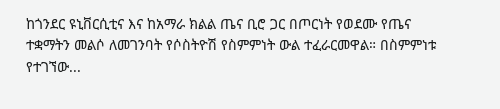ከጎንደር ዩኒቨርሲቲና እና ከአማራ ክልል ጤና ቢሮ ጋር በጦርነት የወደሙ የጤና ተቋማትን መልሶ ለመገንባት የሶስትዮሽ የስምምነት ውል ተፈራርመዋል። በስምምነቱ የተገኘው...